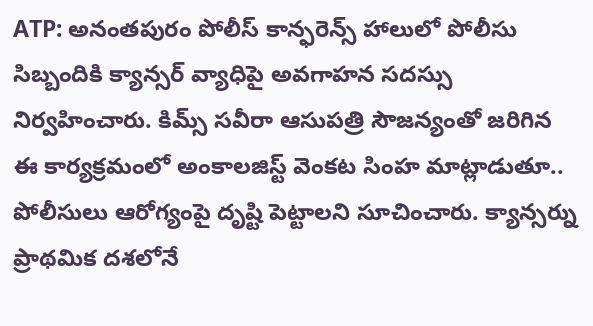ATP: అనంతపురం పోలీస్ కాన్ఫరెన్స్ హాలులో పోలీసు సిబ్బందికి క్యాన్సర్ వ్యాధిపై అవగాహన సదస్సు నిర్వహించారు. కిమ్స్ సవీరా ఆసుపత్రి సౌజన్యంతో జరిగిన ఈ కార్యక్రమంలో అంకాలజిస్ట్ వెంకట సింహ మాట్లాడుతూ.. పోలీసులు ఆరోగ్యంపై దృష్టి పెట్టాలని సూచించారు. క్యాన్సర్ను ప్రాథమిక దశలోనే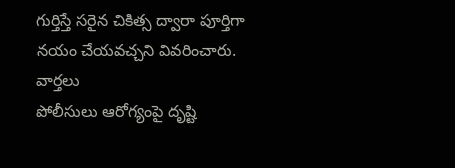గుర్తిస్తే సరైన చికిత్స ద్వారా పూర్తిగా నయం చేయవచ్చని వివరించారు.
వార్తలు
పోలీసులు ఆరోగ్యంపై దృష్టి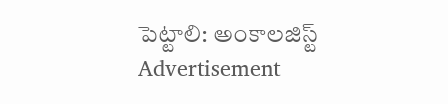పెట్టాలి: అంకాలజిస్ట్
Advertisement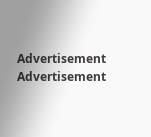Advertisement
Advertisement